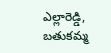ఎల్లారెడ్డి, బతుకమ్మ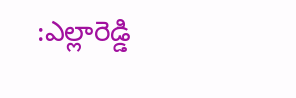:ఎల్లారెడ్డి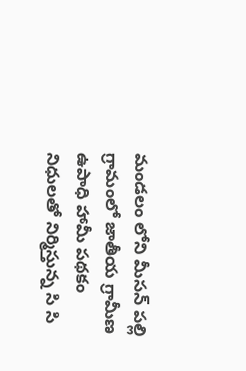మండలం లోని మీసన్ పల్లి గ్రామంలో జాతీయ గ్రామీణ ఉపాధి హామీ పథకం నిధులతో నిర్మిస్తున్న సి సి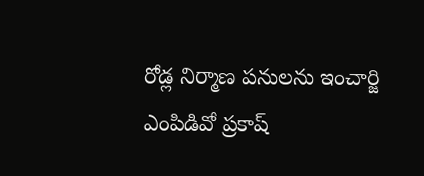రోడ్ల నిర్మాణ పనులను ఇంచార్జి ఎంపిడివో ప్రకాష్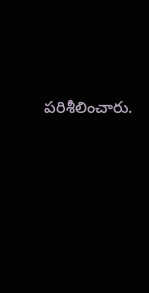పరిశీలించారు.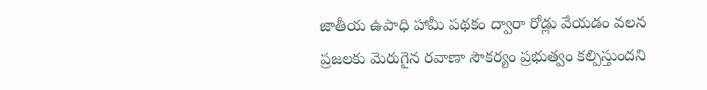జాతీయ ఉపాధి హామీ పథకం ద్వారా రోడ్లు వేయడం వలన ప్రజలకు మెరుగైన రవాణా సౌకర్యం ప్రభుత్వం కల్పిస్తుందని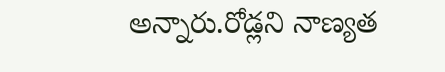అన్నారు.రోడ్లని నాణ్యత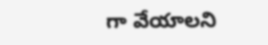గా వేయాలని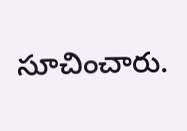సూచించారు.